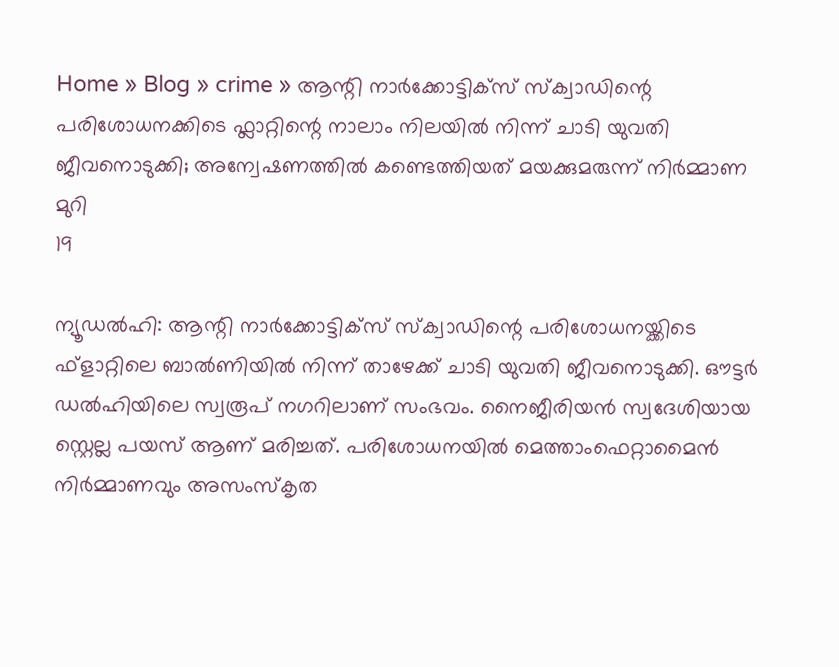Home » Blog » crime » ആന്റി നാര്‍ക്കോട്ടിക്സ് സ്‌ക്വാഡിന്റെ പരിശോധനക്കിടെ ഫ്ലാറ്റിന്റെ നാലാം നിലയില്‍ നിന്ന് ചാടി യുവതി ജീവനൊടുക്കി; അന്വേഷണത്തിൽ കണ്ടെത്തിയത് മയക്കുമരുന്ന് നിര്‍മ്മാണ മുറി
19

ന്യൂഡല്‍ഹി: ആന്റി നാര്‍ക്കോട്ടിക്സ് സ്‌ക്വാഡിന്റെ പരിശോധനയ്ക്കിടെ ഫ്ളാറ്റിലെ ബാല്‍ണിയില്‍ നിന്ന് താഴേക്ക് ചാടി യുവതി ജീവനൊടുക്കി. ഔട്ടര്‍ ഡല്‍ഹിയിലെ സ്വരൂപ് നഗറിലാണ് സംഭവം. നൈജീരിയന്‍ സ്വദേശിയായ സ്റ്റെല്ല പയസ് ആണ് മരിച്ചത്. പരിശോധനയില്‍ മെത്താംഫെറ്റാമൈന്‍ നിര്‍മ്മാണവും അസംസ്‌കൃത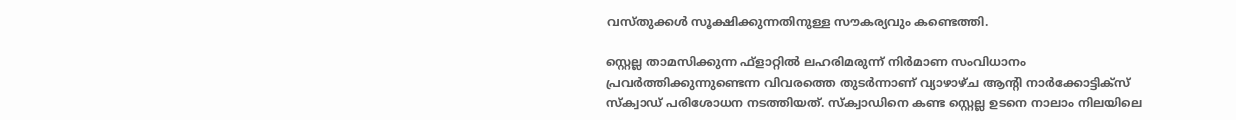വസ്തുക്കള്‍ സൂക്ഷിക്കുന്നതിനുള്ള സൗകര്യവും കണ്ടെത്തി.

സ്റ്റെല്ല താമസിക്കുന്ന ഫ്ളാറ്റില്‍ ലഹരിമരുന്ന് നിര്‍മാണ സംവിധാനം പ്രവര്‍ത്തിക്കുന്നുണ്ടെന്ന വിവരത്തെ തുടര്‍ന്നാണ് വ്യാഴാഴ്ച ആന്റി നാര്‍ക്കോട്ടിക്സ് സ്‌ക്വാഡ് പരിശോധന നടത്തിയത്. സ്‌ക്വാഡിനെ കണ്ട സ്റ്റെല്ല ഉടനെ നാലാം നിലയിലെ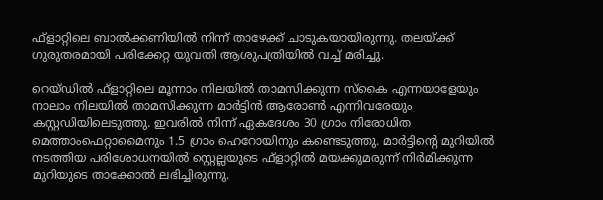ഫ്ളാറ്റിലെ ബാല്‍ക്കണിയില്‍ നിന്ന് താഴേക്ക് ചാടുകയായിരുന്നു. തലയ്ക്ക് ഗുരുതരമായി പരിക്കേറ്റ യുവതി ആശുപത്രിയില്‍ വച്ച് മരിച്ചു.

റെയ്ഡില്‍ ഫ്ളാറ്റിലെ മൂന്നാം നിലയില്‍ താമസിക്കുന്ന സ്‌കൈ എന്നയാളേയും നാലാം നിലയില്‍ താമസിക്കുന്ന മാര്‍ട്ടിന്‍ ആരോണ്‍ എന്നിവരേയും കസ്റ്റഡിയിലെടുത്തു. ഇവരില്‍ നിന്ന് ഏകദേശം 30 ഗ്രാം നിരോധിത മെത്താംഫെറ്റാമൈനും 1.5 ഗ്രാം ഹെറോയിനും കണ്ടെടുത്തു. മാര്‍ട്ടിന്റെ മുറിയില്‍ നടത്തിയ പരിശോധനയില്‍ സ്റ്റെല്ലയുടെ ഫ്ളാറ്റില്‍ മയക്കുമരുന്ന് നിര്‍മിക്കുന്ന മുറിയുടെ താക്കോല്‍ ലഭിച്ചിരുന്നു.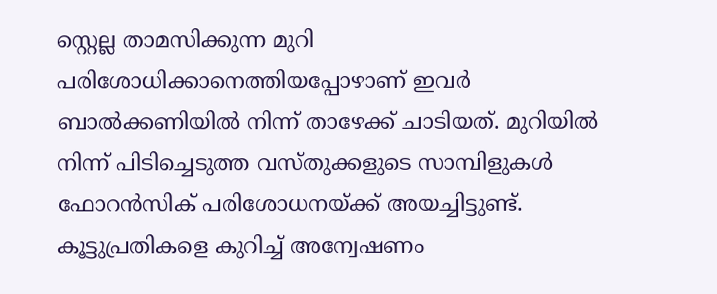സ്റ്റെല്ല താമസിക്കുന്ന മുറി പരിശോധിക്കാനെത്തിയപ്പോഴാണ് ഇവര്‍ ബാല്‍ക്കണിയില്‍ നിന്ന് താഴേക്ക് ചാടിയത്. മുറിയില്‍ നിന്ന് പിടിച്ചെടുത്ത വസ്തുക്കളുടെ സാമ്പിളുകള്‍ ഫോറന്‍സിക് പരിശോധനയ്ക്ക് അയച്ചിട്ടുണ്ട്. കൂട്ടുപ്രതികളെ കുറിച്ച് അന്വേഷണം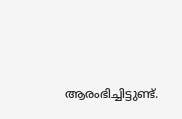ആരംഭിച്ചിട്ടുണ്ട്.